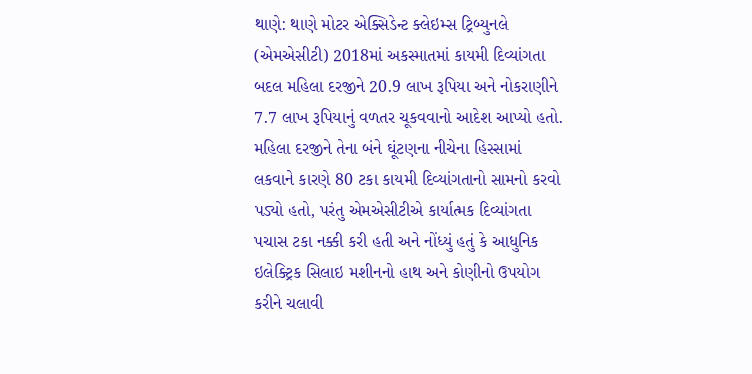થાણે: થાણે મોટર એક્સિડેન્ટ ક્લેઇમ્સ ટ્રિબ્યુનલે (એમએસીટી) 2018માં અકસ્માતમાં કાયમી દિવ્યાંગતા બદલ મહિલા દરજીને 20.9 લાખ રૂપિયા અને નોકરાણીને 7.7 લાખ રૂપિયાનું વળતર ચૂકવવાનો આદેશ આપ્યો હતો.
મહિલા દરજીને તેના બંને ઘૂંટણના નીચેના હિસ્સામાં લકવાને કારણે 80 ટકા કાયમી દિવ્યાંગતાનો સામનો કરવો પડ્યો હતો, પરંતુ એમએસીટીએ કાર્યાત્મક દિવ્યાંગતા પચાસ ટકા નક્કી કરી હતી અને નોંધ્યું હતું કે આધુનિક ઇલેક્ટ્રિક સિલાઇ મશીનનો હાથ અને કોણીનો ઉપયોગ કરીને ચલાવી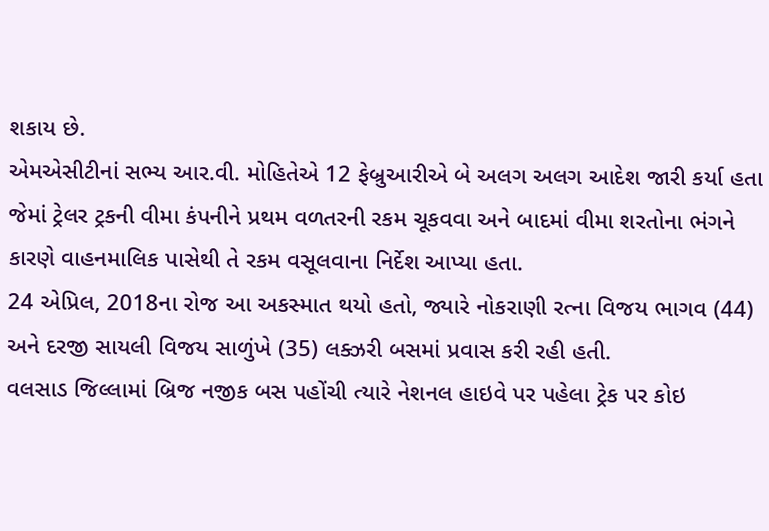શકાય છે.
એમએસીટીનાં સભ્ય આર.વી. મોહિતેએ 12 ફેબ્રુઆરીએ બે અલગ અલગ આદેશ જારી કર્યા હતા જેમાં ટ્રેલર ટ્રકની વીમા કંપનીને પ્રથમ વળતરની રકમ ચૂકવવા અને બાદમાં વીમા શરતોના ભંગને કારણે વાહનમાલિક પાસેથી તે રકમ વસૂલવાના નિર્દેશ આપ્યા હતા.
24 એપ્રિલ, 2018ના રોજ આ અકસ્માત થયો હતો, જ્યારે નોકરાણી રત્ના વિજય ભાગવ (44) અને દરજી સાયલી વિજય સાળુંખે (35) લક્ઝરી બસમાં પ્રવાસ કરી રહી હતી.
વલસાડ જિલ્લામાં બ્રિજ નજીક બસ પહોંચી ત્યારે નેશનલ હાઇવે પર પહેલા ટ્રેક પર કોઇ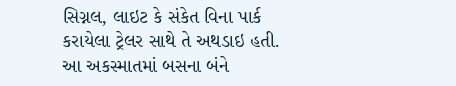સિગ્નલ, લાઇટ કે સંકેત વિના પાર્ક કરાયેલા ટ્રેલર સાથે તે અથડાઇ હતી.
આ અકસ્માતમાં બસના બંને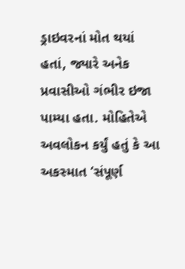ડ્રાઇવરનાં મોત થયાં હતાં, જ્યારે અનેક પ્રવાસીઓ ગંભીર ઇજા પામ્યા હતા. મોહિતેએ અવલોકન કર્યું હતું કે આ અકસ્માત ‘સંપૂર્ણ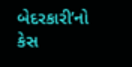બેદરકારી’નો કેસ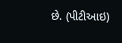છે. (પીટીઆઇ)